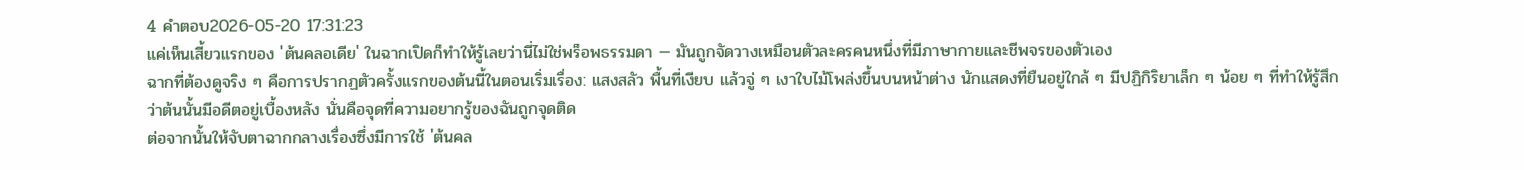4 คำตอบ2026-05-20 17:31:23
แค่เห็นเสี้ยวแรกของ 'ต้นคลอเดีย' ในฉากเปิดก็ทำให้รู้เลยว่านี่ไม่ใช่พร็อพธรรมดา — มันถูกจัดวางเหมือนตัวละครคนหนึ่งที่มีภาษากายและชีพจรของตัวเอง
ฉากที่ต้องดูจริง ๆ คือการปรากฏตัวครั้งแรกของต้นนี้ในตอนเริ่มเรื่อง: แสงสลัว พื้นที่เงียบ แล้วจู่ ๆ เงาใบไม้โพล่งขึ้นบนหน้าต่าง นักแสดงที่ยืนอยู่ใกล้ ๆ มีปฏิกิริยาเล็ก ๆ น้อย ๆ ที่ทำให้รู้สึกว่าต้นนั้นมีอดีตอยู่เบื้องหลัง นั่นคือจุดที่ความอยากรู้ของฉันถูกจุดติด
ต่อจากนั้นให้จับตาฉากกลางเรื่องซึ่งมีการใช้ 'ต้นคล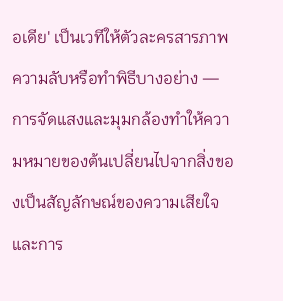อเดีย' เป็นเวทีให้ตัวละครสารภาพความลับหรือทำพิธีบางอย่าง — การจัดแสงและมุมกล้องทำให้ความหมายของต้นเปลี่ยนไปจากสิ่งของเป็นสัญลักษณ์ของความเสียใจและการ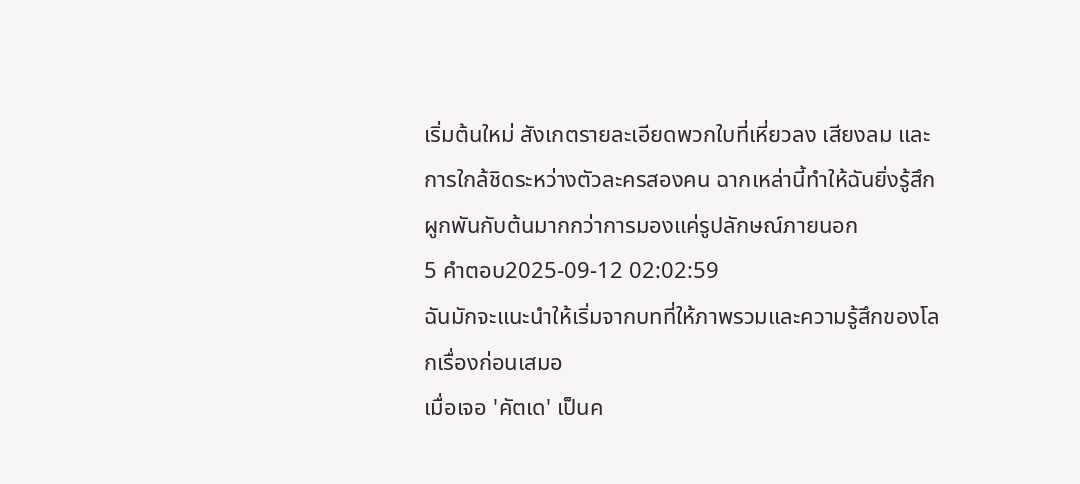เริ่มต้นใหม่ สังเกตรายละเอียดพวกใบที่เหี่ยวลง เสียงลม และการใกล้ชิดระหว่างตัวละครสองคน ฉากเหล่านี้ทำให้ฉันยิ่งรู้สึกผูกพันกับต้นมากกว่าการมองแค่รูปลักษณ์ภายนอก
5 คำตอบ2025-09-12 02:02:59
ฉันมักจะแนะนำให้เริ่มจากบทที่ให้ภาพรวมและความรู้สึกของโลกเรื่องก่อนเสมอ
เมื่อเจอ 'คัตเด' เป็นค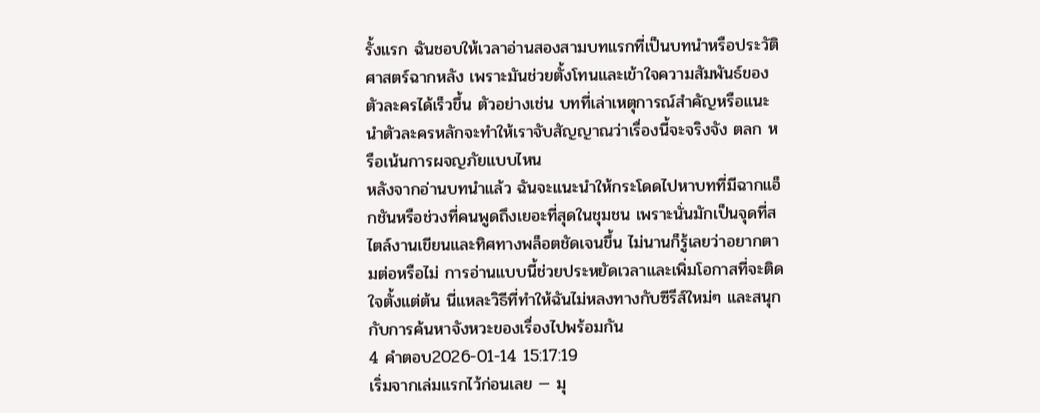รั้งแรก ฉันชอบให้เวลาอ่านสองสามบทแรกที่เป็นบทนำหรือประวัติศาสตร์ฉากหลัง เพราะมันช่วยตั้งโทนและเข้าใจความสัมพันธ์ของตัวละครได้เร็วขึ้น ตัวอย่างเช่น บทที่เล่าเหตุการณ์สำคัญหรือแนะนำตัวละครหลักจะทำให้เราจับสัญญาณว่าเรื่องนี้จะจริงจัง ตลก หรือเน้นการผจญภัยแบบไหน
หลังจากอ่านบทนำแล้ว ฉันจะแนะนำให้กระโดดไปหาบทที่มีฉากแอ็กชันหรือช่วงที่คนพูดถึงเยอะที่สุดในชุมชน เพราะนั่นมักเป็นจุดที่สไตล์งานเขียนและทิศทางพล็อตชัดเจนขึ้น ไม่นานก็รู้เลยว่าอยากตามต่อหรือไม่ การอ่านแบบนี้ช่วยประหยัดเวลาและเพิ่มโอกาสที่จะติดใจตั้งแต่ต้น นี่แหละวิธีที่ทำให้ฉันไม่หลงทางกับซีรีส์ใหม่ๆ และสนุกกับการค้นหาจังหวะของเรื่องไปพร้อมกัน
4 คำตอบ2026-01-14 15:17:19
เริ่มจากเล่มแรกไว้ก่อนเลย — มุ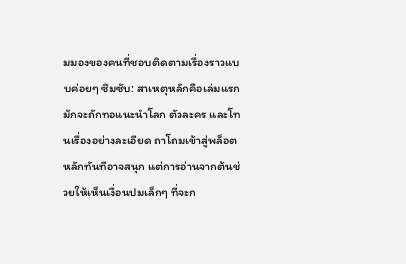มมองของคนที่ชอบติดตามเรื่องราวแบบค่อยๆ ซึมซับ: สาเหตุหลักคือเล่มแรกมักจะถักทอแนะนำโลก ตัวละคร และโทนเรื่องอย่างละเอียด ถาโถมเข้าสู่พล็อตหลักทันทีอาจสนุก แต่การอ่านจากต้นช่วยให้เห็นเงื่อนปมเล็กๆ ที่จะก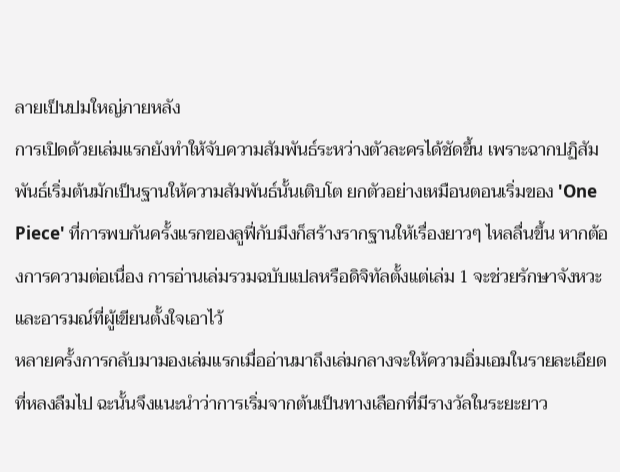ลายเป็นปมใหญ่ภายหลัง
การเปิดด้วยเล่มแรกยังทำให้จับความสัมพันธ์ระหว่างตัวละครได้ชัดขึ้น เพราะฉากปฏิสัมพันธ์เริ่มต้นมักเป็นฐานให้ความสัมพันธ์นั้นเติบโต ยกตัวอย่างเหมือนตอนเริ่มของ 'One Piece' ที่การพบกันครั้งแรกของลูฟี่กับมึงก็สร้างรากฐานให้เรื่องยาวๆ ไหลลื่นขึ้น หากต้องการความต่อเนื่อง การอ่านเล่มรวมฉบับแปลหรือดิจิทัลตั้งแต่เล่ม 1 จะช่วยรักษาจังหวะและอารมณ์ที่ผู้เขียนตั้งใจเอาไว้
หลายครั้งการกลับมามองเล่มแรกเมื่ออ่านมาถึงเล่มกลางจะให้ความอิ่มเอมในรายละเอียดที่หลงลืมไป ฉะนั้นจึงแนะนำว่าการเริ่มจากต้นเป็นทางเลือกที่มีรางวัลในระยะยาว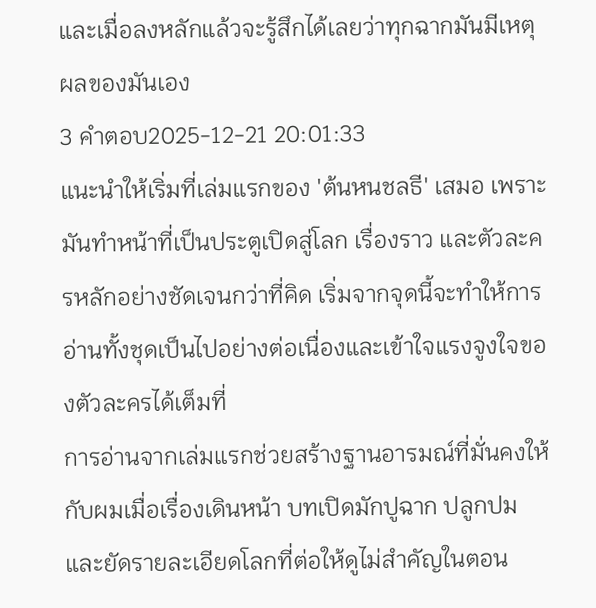และเมื่อลงหลักแล้วจะรู้สึกได้เลยว่าทุกฉากมันมีเหตุผลของมันเอง
3 คำตอบ2025-12-21 20:01:33
แนะนำให้เริ่มที่เล่มแรกของ 'ต้นหนชลธี' เสมอ เพราะมันทำหน้าที่เป็นประตูเปิดสู่โลก เรื่องราว และตัวละครหลักอย่างชัดเจนกว่าที่คิด เริ่มจากจุดนี้จะทำให้การอ่านทั้งชุดเป็นไปอย่างต่อเนื่องและเข้าใจแรงจูงใจของตัวละครได้เต็มที่
การอ่านจากเล่มแรกช่วยสร้างฐานอารมณ์ที่มั่นคงให้กับผมเมื่อเรื่องเดินหน้า บทเปิดมักปูฉาก ปลูกปม และยัดรายละเอียดโลกที่ต่อให้ดูไม่สำคัญในตอน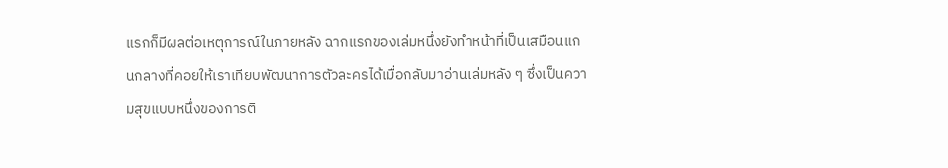แรกก็มีผลต่อเหตุการณ์ในภายหลัง ฉากแรกของเล่มหนึ่งยังทำหน้าที่เป็นเสมือนแกนกลางที่คอยให้เราเทียบพัฒนาการตัวละครได้เมื่อกลับมาอ่านเล่มหลัง ๆ ซึ่งเป็นความสุขแบบหนึ่งของการติ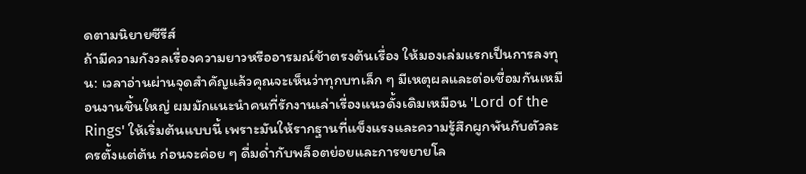ดตามนิยายซีรีส์
ถ้ามีความกังวลเรื่องความยาวหรืออารมณ์ช้าตรงต้นเรื่อง ให้มองเล่มแรกเป็นการลงทุน: เวลาอ่านผ่านจุดสำคัญแล้วคุณจะเห็นว่าทุกบทเล็ก ๆ มีเหตุผลและต่อเชื่อมกันเหมือนงานชิ้นใหญ่ ผมมักแนะนำคนที่รักงานเล่าเรื่องแนวดั้งเดิมเหมือน 'Lord of the Rings' ให้เริ่มต้นแบบนี้ เพราะมันให้รากฐานที่แข็งแรงและความรู้สึกผูกพันกับตัวละครตั้งแต่ต้น ก่อนจะค่อย ๆ ดื่มด่ำกับพล็อตย่อยและการขยายโล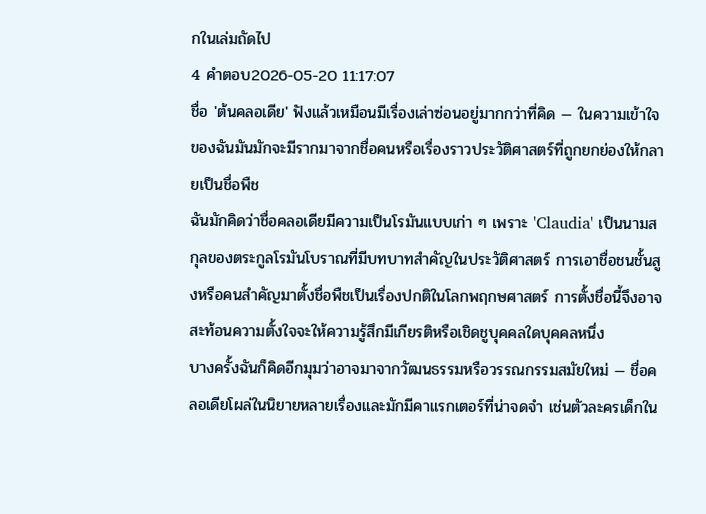กในเล่มถัดไป
4 คำตอบ2026-05-20 11:17:07
ชื่อ 'ต้นคลอเดีย' ฟังแล้วเหมือนมีเรื่องเล่าซ่อนอยู่มากกว่าที่คิด — ในความเข้าใจของฉันมันมักจะมีรากมาจากชื่อคนหรือเรื่องราวประวัติศาสตร์ที่ถูกยกย่องให้กลายเป็นชื่อพืช
ฉันมักคิดว่าชื่อคลอเดียมีความเป็นโรมันแบบเก่า ๆ เพราะ 'Claudia' เป็นนามสกุลของตระกูลโรมันโบราณที่มีบทบาทสำคัญในประวัติศาสตร์ การเอาชื่อชนชั้นสูงหรือคนสำคัญมาตั้งชื่อพืชเป็นเรื่องปกติในโลกพฤกษศาสตร์ การตั้งชื่อนี้จึงอาจสะท้อนความตั้งใจจะให้ความรู้สึกมีเกียรติหรือเชิดชูบุคคลใดบุคคลหนึ่ง
บางครั้งฉันก็คิดอีกมุมว่าอาจมาจากวัฒนธรรมหรือวรรณกรรมสมัยใหม่ — ชื่อคลอเดียโผล่ในนิยายหลายเรื่องและมักมีคาแรกเตอร์ที่น่าจดจำ เช่นตัวละครเด็กใน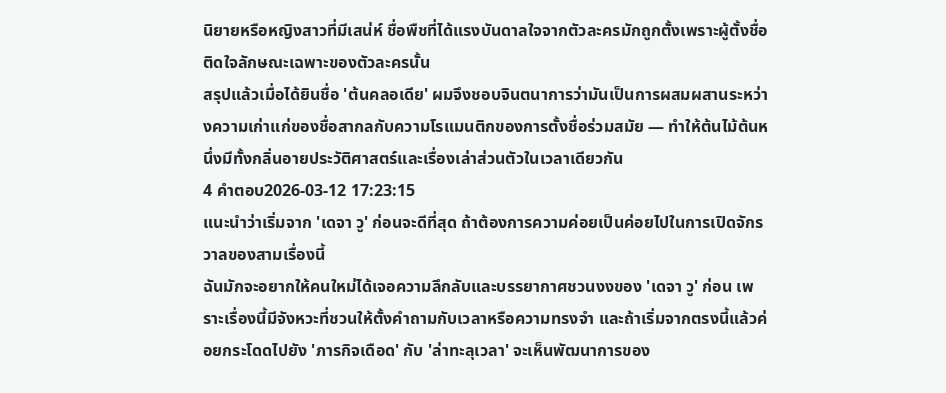นิยายหรือหญิงสาวที่มีเสน่ห์ ชื่อพืชที่ได้แรงบันดาลใจจากตัวละครมักถูกตั้งเพราะผู้ตั้งชื่อติดใจลักษณะเฉพาะของตัวละครนั้น
สรุปแล้วเมื่อได้ยินชื่อ 'ต้นคลอเดีย' ผมจึงชอบจินตนาการว่ามันเป็นการผสมผสานระหว่างความเก่าแก่ของชื่อสากลกับความโรแมนติกของการตั้งชื่อร่วมสมัย — ทำให้ต้นไม้ต้นหนึ่งมีทั้งกลิ่นอายประวัติศาสตร์และเรื่องเล่าส่วนตัวในเวลาเดียวกัน
4 คำตอบ2026-03-12 17:23:15
แนะนำว่าเริ่มจาก 'เดจา วู' ก่อนจะดีที่สุด ถ้าต้องการความค่อยเป็นค่อยไปในการเปิดจักรวาลของสามเรื่องนี้
ฉันมักจะอยากให้คนใหม่ได้เจอความลึกลับและบรรยากาศชวนงงของ 'เดจา วู' ก่อน เพราะเรื่องนี้มีจังหวะที่ชวนให้ตั้งคำถามกับเวลาหรือความทรงจำ และถ้าเริ่มจากตรงนี้แล้วค่อยกระโดดไปยัง 'ภารกิจเดือด' กับ 'ล่าทะลุเวลา' จะเห็นพัฒนาการของ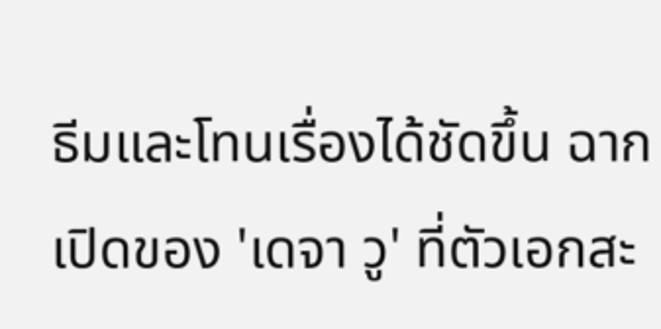ธีมและโทนเรื่องได้ชัดขึ้น ฉากเปิดของ 'เดจา วู' ที่ตัวเอกสะ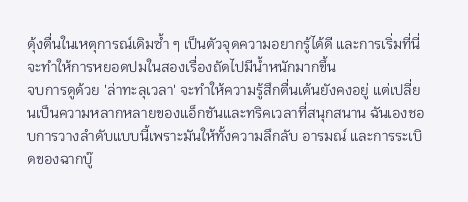ดุ้งตื่นในเหตุการณ์เดิมซ้ำ ๆ เป็นตัวจุดความอยากรู้ได้ดี และการเริ่มที่นี่จะทำให้การหยอดปมในสองเรื่องถัดไปมีน้ำหนักมากขึ้น
จบการดูด้วย 'ล่าทะลุเวลา' จะทำให้ความรู้สึกตื่นเต้นยังคงอยู่ แต่เปลี่ยนเป็นความหลากหลายของแอ็กชันและทริคเวลาที่สนุกสนาน ฉันเองชอบการวางลำดับแบบนี้เพราะมันให้ทั้งความลึกลับ อารมณ์ และการระเบิดของฉากบู๊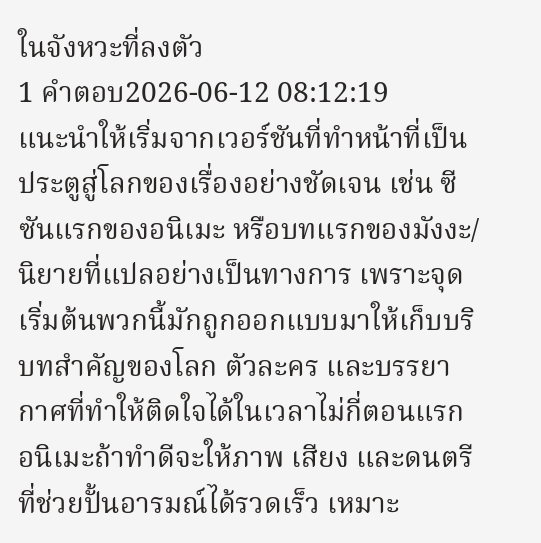ในจังหวะที่ลงตัว
1 คำตอบ2026-06-12 08:12:19
แนะนำให้เริ่มจากเวอร์ชันที่ทำหน้าที่เป็นประตูสู่โลกของเรื่องอย่างชัดเจน เช่น ซีซันแรกของอนิเมะ หรือบทแรกของมังงะ/นิยายที่แปลอย่างเป็นทางการ เพราะจุดเริ่มต้นพวกนี้มักถูกออกแบบมาให้เก็บบริบทสำคัญของโลก ตัวละคร และบรรยากาศที่ทำให้ติดใจได้ในเวลาไม่กี่ตอนแรก อนิเมะถ้าทำดีจะให้ภาพ เสียง และดนตรีที่ช่วยปั้นอารมณ์ได้รวดเร็ว เหมาะ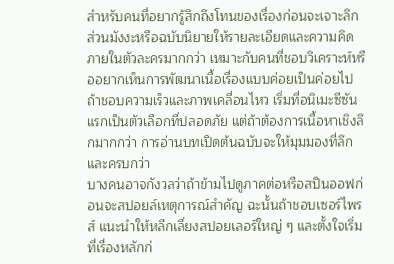สำหรับคนที่อยากรู้สึกถึงโทนของเรื่องก่อนจะเจาะลึก ส่วนมังงะหรือฉบับนิยายให้รายละเอียดและความคิดภายในตัวละครมากกว่า เหมาะกับคนที่ชอบวิเคราะห์หรืออยากเห็นการพัฒนาเนื้อเรื่องแบบค่อยเป็นค่อยไป ถ้าชอบความเร็วและภาพเคลื่อนไหว เริ่มที่อนิเมะซีซันแรกเป็นตัวเลือกที่ปลอดภัย แต่ถ้าต้องการเนื้อหาเชิงลึกมากกว่า การอ่านบทเปิดต้นฉบับจะให้มุมมองที่ลึกและครบกว่า
บางคนอาจกังวลว่าถ้าข้ามไปดูภาคต่อหรือสปินออฟก่อนจะสปอยล์เหตุการณ์สำคัญ ฉะนั้นถ้าชอบเซอร์ไพรส์ แนะนำให้หลีกเลี่ยงสปอยเลอร์ใหญ่ ๆ และตั้งใจเริ่มที่เรื่องหลักก่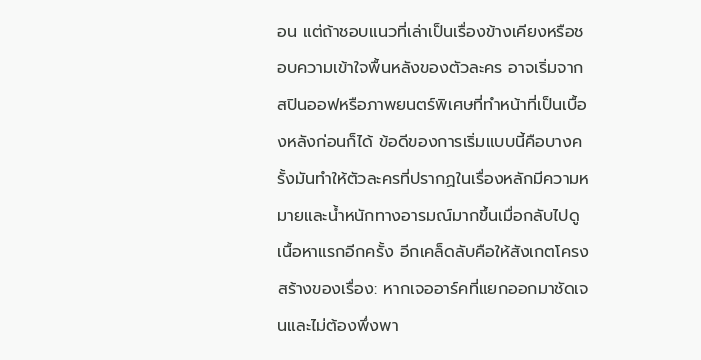อน แต่ถ้าชอบแนวที่เล่าเป็นเรื่องข้างเคียงหรือชอบความเข้าใจพื้นหลังของตัวละคร อาจเริ่มจากสปินออฟหรือภาพยนตร์พิเศษที่ทำหน้าที่เป็นเบื้องหลังก่อนก็ได้ ข้อดีของการเริ่มแบบนี้คือบางครั้งมันทำให้ตัวละครที่ปรากฏในเรื่องหลักมีความหมายและน้ำหนักทางอารมณ์มากขึ้นเมื่อกลับไปดูเนื้อหาแรกอีกครั้ง อีกเคล็ดลับคือให้สังเกตโครงสร้างของเรื่อง: หากเจออาร์คที่แยกออกมาชัดเจนและไม่ต้องพึ่งพา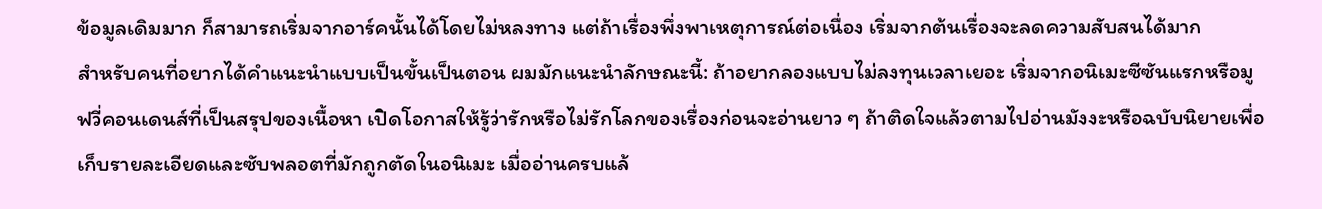ข้อมูลเดิมมาก ก็สามารถเริ่มจากอาร์คนั้นได้โดยไม่หลงทาง แต่ถ้าเรื่องพึ่งพาเหตุการณ์ต่อเนื่อง เริ่มจากต้นเรื่องจะลดความสับสนได้มาก
สำหรับคนที่อยากได้คำแนะนำแบบเป็นขั้นเป็นตอน ผมมักแนะนำลักษณะนี้: ถ้าอยากลองแบบไม่ลงทุนเวลาเยอะ เริ่มจากอนิเมะซีซันแรกหรือมูฟวี่คอนเดนส์ที่เป็นสรุปของเนื้อหา เปิดโอกาสให้รู้ว่ารักหรือไม่รักโลกของเรื่องก่อนจะอ่านยาว ๆ ถ้าติดใจแล้วตามไปอ่านมังงะหรือฉบับนิยายเพื่อเก็บรายละเอียดและซับพลอตที่มักถูกตัดในอนิเมะ เมื่ออ่านครบแล้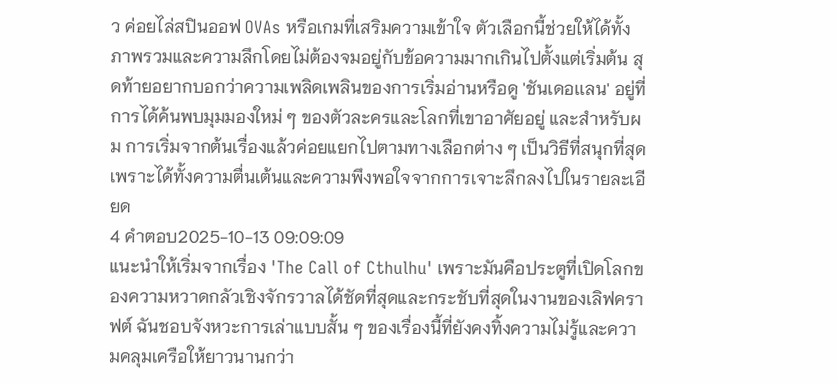ว ค่อยไล่สปินออฟ OVAs หรือเกมที่เสริมความเข้าใจ ตัวเลือกนี้ช่วยให้ได้ทั้งภาพรวมและความลึกโดยไม่ต้องจมอยู่กับข้อความมากเกินไปตั้งแต่เริ่มต้น สุดท้ายอยากบอกว่าความเพลิดเพลินของการเริ่มอ่านหรือดู 'ชันเดอเเลน' อยู่ที่การได้ค้นพบมุมมองใหม่ ๆ ของตัวละครและโลกที่เขาอาศัยอยู่ และสำหรับผม การเริ่มจากต้นเรื่องแล้วค่อยแยกไปตามทางเลือกต่าง ๆ เป็นวิธีที่สนุกที่สุดเพราะได้ทั้งความตื่นเต้นและความพึงพอใจจากการเจาะลึกลงไปในรายละเอียด
4 คำตอบ2025-10-13 09:09:09
แนะนำให้เริ่มจากเรื่อง 'The Call of Cthulhu' เพราะมันคือประตูที่เปิดโลกของความหวาดกลัวเชิงจักรวาลได้ชัดที่สุดและกระชับที่สุดในงานของเลิฟคราฟต์ ฉันชอบจังหวะการเล่าแบบสั้น ๆ ของเรื่องนี้ที่ยังคงทิ้งความไม่รู้และความคลุมเครือให้ยาวนานกว่า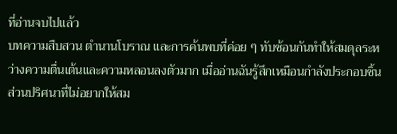ที่อ่านจบไปแล้ว
บทความสืบสวน ตำนานโบราณ และการค้นพบที่ค่อย ๆ ทับซ้อนกันทำให้สมดุลระหว่างความตื่นเต้นและความหลอนลงตัวมาก เมื่ออ่านฉันรู้สึกเหมือนกำลังประกอบชิ้นส่วนปริศนาที่ไม่อยากให้สม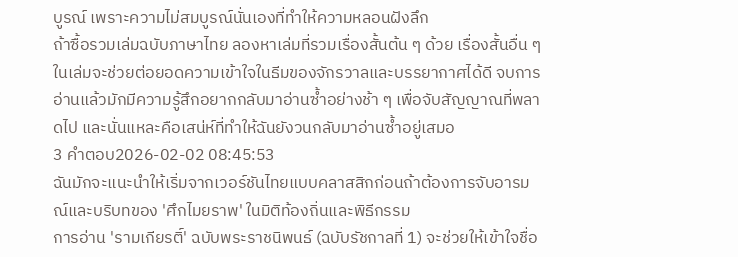บูรณ์ เพราะความไม่สมบูรณ์นั่นเองที่ทำให้ความหลอนฝังลึก
ถ้าซื้อรวมเล่มฉบับภาษาไทย ลองหาเล่มที่รวมเรื่องสั้นต้น ๆ ด้วย เรื่องสั้นอื่น ๆ ในเล่มจะช่วยต่อยอดความเข้าใจในธีมของจักรวาลและบรรยากาศได้ดี จบการอ่านแล้วมักมีความรู้สึกอยากกลับมาอ่านซ้ำอย่างช้า ๆ เพื่อจับสัญญาณที่พลาดไป และนั่นแหละคือเสน่ห์ที่ทำให้ฉันยังวนกลับมาอ่านซ้ำอยู่เสมอ
3 คำตอบ2026-02-02 08:45:53
ฉันมักจะแนะนำให้เริ่มจากเวอร์ชันไทยแบบคลาสสิกก่อนถ้าต้องการจับอารมณ์และบริบทของ 'ศึกไมยราพ' ในมิติท้องถิ่นและพิธีกรรม
การอ่าน 'รามเกียรติ์' ฉบับพระราชนิพนธ์ (ฉบับรัชกาลที่ 1) จะช่วยให้เข้าใจชื่อ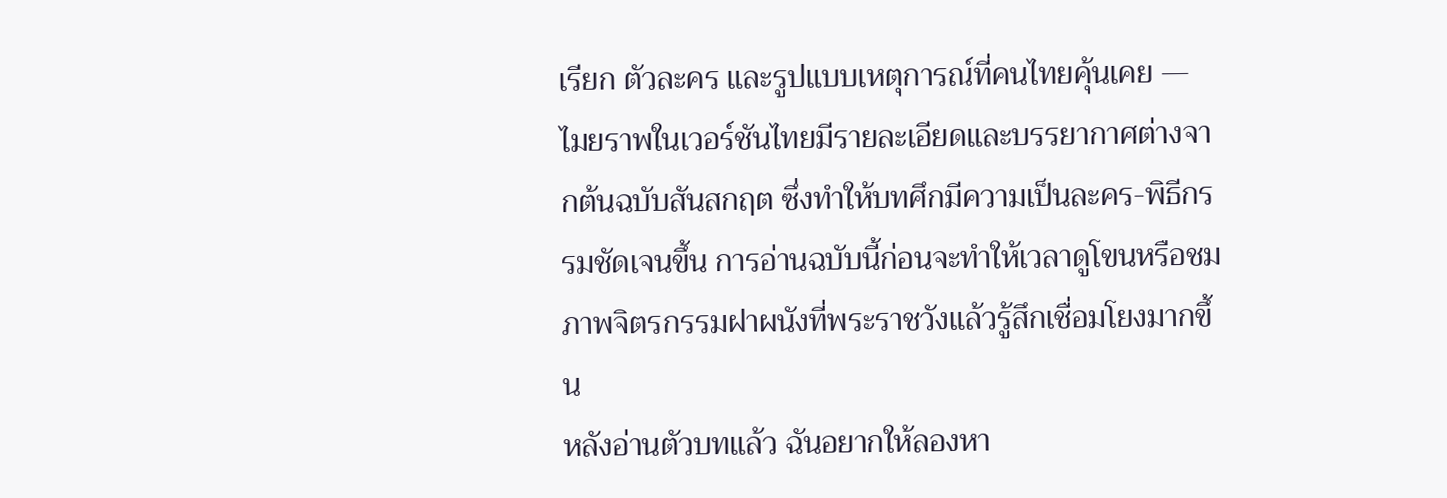เรียก ตัวละคร และรูปแบบเหตุการณ์ที่คนไทยคุ้นเคย — ไมยราพในเวอร์ชันไทยมีรายละเอียดและบรรยากาศต่างจากต้นฉบับสันสกฤต ซึ่งทำให้บทศึกมีความเป็นละคร-พิธีกรรมชัดเจนขึ้น การอ่านฉบับนี้ก่อนจะทำให้เวลาดูโขนหรือชมภาพจิตรกรรมฝาผนังที่พระราชวังแล้วรู้สึกเชื่อมโยงมากขึ้น
หลังอ่านตัวบทแล้ว ฉันอยากให้ลองหา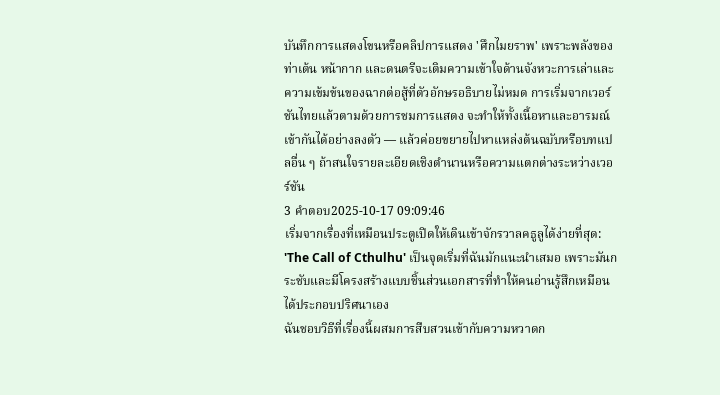บันทึกการแสดงโขนหรือคลิปการแสดง 'ศึกไมยราพ' เพราะพลังของท่าเต้น หน้ากาก และดนตรีจะเติมความเข้าใจด้านจังหวะการเล่าและความเข้มข้นของฉากต่อสู้ที่ตัวอักษรอธิบายไม่หมด การเริ่มจากเวอร์ชันไทยแล้วตามด้วยการชมการแสดง จะทำให้ทั้งเนื้อหาและอารมณ์เข้ากันได้อย่างลงตัว — แล้วค่อยขยายไปหาแหล่งต้นฉบับหรือบทแปลอื่น ๆ ถ้าสนใจรายละเอียดเชิงตำนานหรือความแตกต่างระหว่างเวอร์ชัน
3 คำตอบ2025-10-17 09:09:46
เริ่มจากเรื่องที่เหมือนประตูเปิดให้เดินเข้าจักรวาลคธูลูได้ง่ายที่สุด: 'The Call of Cthulhu' เป็นจุดเริ่มที่ฉันมักแนะนำเสมอ เพราะมันกระชับและมีโครงสร้างแบบชิ้นส่วนเอกสารที่ทำให้คนอ่านรู้สึกเหมือนได้ประกอบปริศนาเอง
ฉันชอบวิธีที่เรื่องนี้ผสมการสืบสวนเข้ากับความหวาดก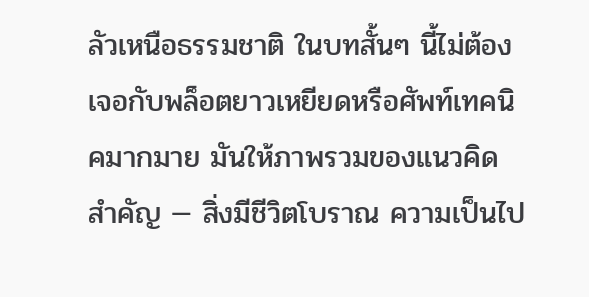ลัวเหนือธรรมชาติ ในบทสั้นๆ นี้ไม่ต้องเจอกับพล็อตยาวเหยียดหรือศัพท์เทคนิคมากมาย มันให้ภาพรวมของแนวคิดสำคัญ — สิ่งมีชีวิตโบราณ ความเป็นไป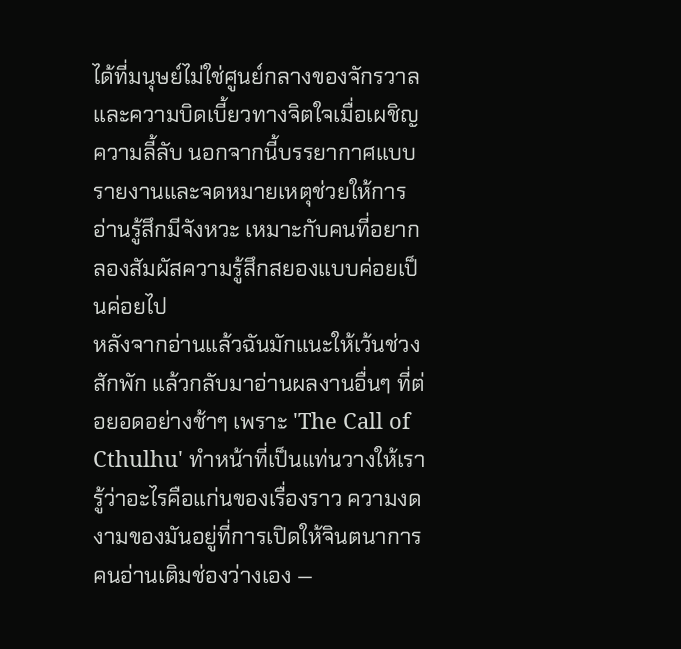ได้ที่มนุษย์ไม่ใช่ศูนย์กลางของจักรวาล และความบิดเบี้ยวทางจิตใจเมื่อเผชิญความลี้ลับ นอกจากนี้บรรยากาศแบบรายงานและจดหมายเหตุช่วยให้การอ่านรู้สึกมีจังหวะ เหมาะกับคนที่อยากลองสัมผัสความรู้สึกสยองแบบค่อยเป็นค่อยไป
หลังจากอ่านแล้วฉันมักแนะให้เว้นช่วงสักพัก แล้วกลับมาอ่านผลงานอื่นๆ ที่ต่อยอดอย่างช้าๆ เพราะ 'The Call of Cthulhu' ทำหน้าที่เป็นแท่นวางให้เรารู้ว่าอะไรคือแก่นของเรื่องราว ความงดงามของมันอยู่ที่การเปิดให้จินตนาการคนอ่านเติมช่องว่างเอง —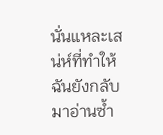นั่นแหละเสน่ห์ที่ทำให้ฉันยังกลับมาอ่านซ้ำ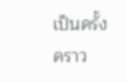เป็นครั้งคราว